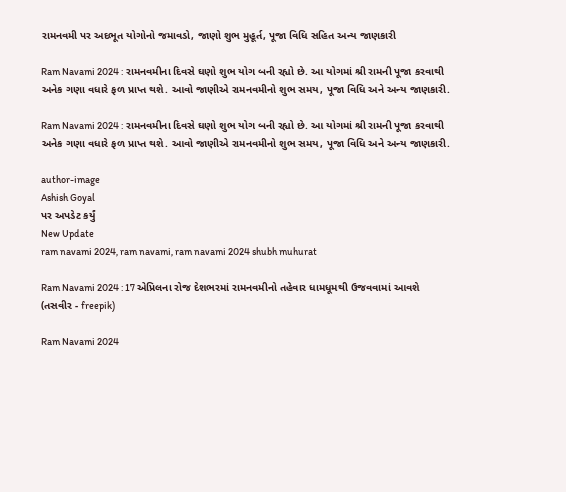રામનવમી પર અદભૂત યોગોનો જમાવડો, જાણો શુભ મુહૂર્ત, પૂજા વિધિ સહિત અન્ય જાણકારી

Ram Navami 2024 : રામનવમીના દિવસે ઘણો શુભ યોગ બની રહ્યો છે. આ યોગમાં શ્રી રામની પૂજા કરવાથી અનેક ગણા વધારે ફળ પ્રાપ્ત થશે. આવો જાણીએ રામનવમીનો શુભ સમય, પૂજા વિધિ અને અન્ય જાણકારી.

Ram Navami 2024 : રામનવમીના દિવસે ઘણો શુભ યોગ બની રહ્યો છે. આ યોગમાં શ્રી રામની પૂજા કરવાથી અનેક ગણા વધારે ફળ પ્રાપ્ત થશે. આવો જાણીએ રામનવમીનો શુભ સમય, પૂજા વિધિ અને અન્ય જાણકારી.

author-image
Ashish Goyal
પર અપડેટ કર્યું
New Update
ram navami 2024, ram navami, ram navami 2024 shubh muhurat

Ram Navami 2024 : 17 એપ્રિલના રોજ દેશભરમાં રામનવમીનો તહેવાર ધામધૂમથી ઉજવવામાં આવશે (તસવીર - freepik)

Ram Navami 2024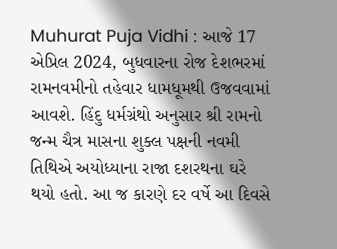Muhurat Puja Vidhi : આજે 17 એપ્રિલ 2024, બુધવારના રોજ દેશભરમાં રામનવમીનો તહેવાર ધામધૂમથી ઉજવવામાં આવશે. હિંદુ ધર્મગ્રંથો અનુસાર શ્રી રામનો જન્મ ચૈત્ર માસના શુક્લ પક્ષની નવમી તિથિએ અયોધ્યાના રાજા દશરથના ઘરે થયો હતો. આ જ કારણે દર વર્ષે આ દિવસે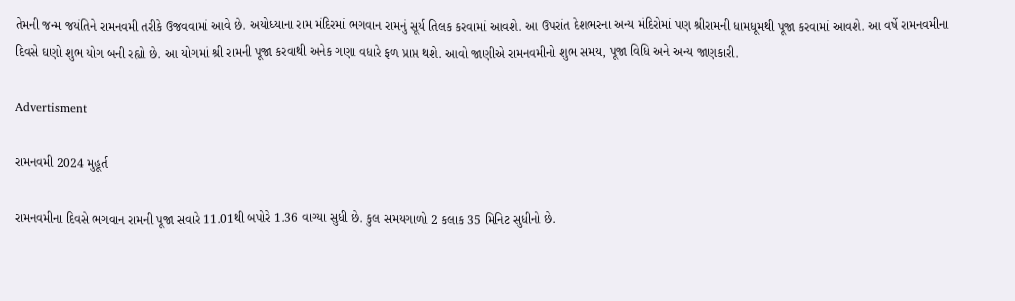તેમની જન્મ જયંતિને રામનવમી તરીકે ઉજવવામાં આવે છે. અયોધ્યાના રામ મંદિરમાં ભગવાન રામનું સૂર્ય તિલક કરવામાં આવશે. આ ઉપરાંત દેશભરના અન્ય મંદિરોમાં પણ શ્રીરામની ધામધૂમથી પૂજા કરવામાં આવશે. આ વર્ષે રામનવમીના દિવસે ઘણો શુભ યોગ બની રહ્યો છે. આ યોગમાં શ્રી રામની પૂજા કરવાથી અનેક ગણા વધારે ફળ પ્રાપ્ત થશે. આવો જાણીએ રામનવમીનો શુભ સમય, પૂજા વિધિ અને અન્ય જાણકારી.

Advertisment

રામનવમી 2024 મુહૂર્ત

રામનવમીના દિવસે ભગવાન રામની પૂજા સવારે 11.01થી બપોરે 1.36 વાગ્યા સુધી છે. કુલ સમયગાળો 2 કલાક 35 મિનિટ સુધીનો છે.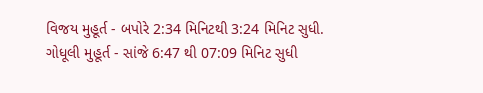વિજય મુહૂર્ત - બપોરે 2:34 મિનિટથી 3:24 મિનિટ સુધી.
ગોધૂલી મુહૂર્ત - સાંજે 6:47 થી 07:09 મિનિટ સુધી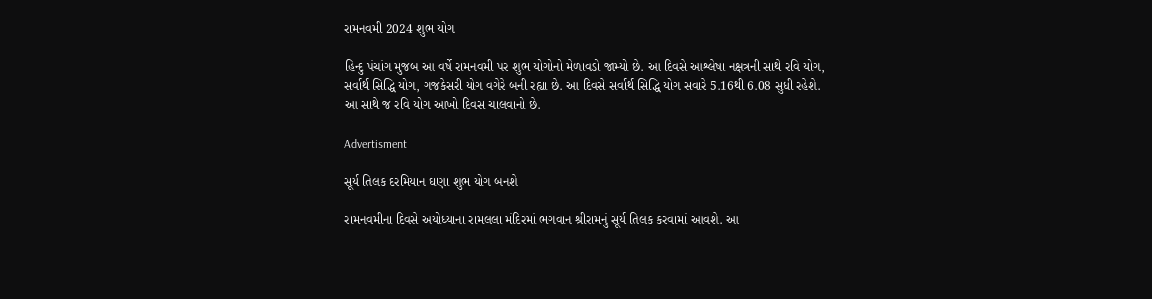રામનવમી 2024 શુભ યોગ

હિન્દુ પંચાંગ મુજબ આ વર્ષે રામનવમી પર શુભ યોગોનો મેળાવડો જામ્યો છે. આ દિવસે આશ્લેષા નક્ષત્રની સાથે રવિ યોગ, સર્વાર્થ સિદ્ધિ યોગ, ગજકેસરી યોગ વગેરે બની રહ્યા છે. આ દિવસે સર્વાર્થ સિદ્ધિ યોગ સવારે 5.16થી 6.08 સુધી રહેશે. આ સાથે જ રવિ યોગ આખો દિવસ ચાલવાનો છે.

Advertisment

સૂર્ય તિલક દરમિયાન ઘણા શુભ યોગ બનશે

રામનવમીના દિવસે અયોધ્યાના રામલલા મંદિરમાં ભગવાન શ્રીરામનું સૂર્ય તિલક કરવામાં આવશે. આ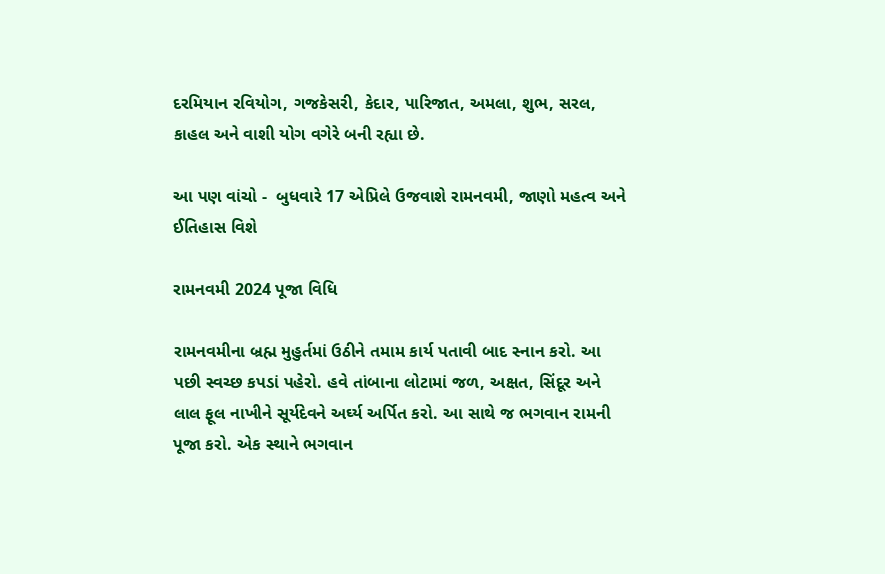દરમિયાન રવિયોગ, ગજકેસરી, કેદાર, પારિજાત, અમલા, શુભ, સરલ, કાહલ અને વાશી યોગ વગેરે બની રહ્યા છે.

આ પણ વાંચો -  બુધવારે 17 એપ્રિલે ઉજવાશે રામનવમી, જાણો મહત્વ અને ઈતિહાસ વિશે

રામનવમી 2024 પૂજા વિધિ

રામનવમીના બ્રહ્મ મુહુર્તમાં ઉઠીને તમામ કાર્ય પતાવી બાદ સ્નાન કરો. આ પછી સ્વચ્છ કપડાં પહેરો. હવે તાંબાના લોટામાં જળ, અક્ષત, સિંદૂર અને લાલ ફૂલ નાખીને સૂર્યદેવને અર્ઘ્ય અર્પિત કરો. આ સાથે જ ભગવાન રામની પૂજા કરો. એક સ્થાને ભગવાન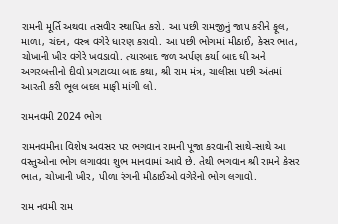રામની મૂર્તિ અથવા તસવીર સ્થાપિત કરો. આ પછી રામજીનું જાપ કરીને ફૂલ, માળા, ચંદન, વસ્ત્ર વગેરે ધારણ કરાવો. આ પછી ભોગમાં મીઠાઈ, કેસર ભાત, ચોખાની ખીર વગેરે ખવડાવો. ત્યારબાદ જળ અર્પણ કર્યા બાદ ઘી અને અગરબત્તીનો દીવો પ્રગટાવ્યા બાદ કથા, શ્રી રામ મંત્ર, ચાલીસા પછી અંતમાં આરતી કરી ભૂલ બદલ માફી માંગી લો.

રામનવમી 2024 ભોગ

રામનવમીના વિશેષ અવસર પર ભગવાન રામની પૂજા કરવાની સાથે-સાથે આ વસ્તુઓના ભોગ લગાવવા શુભ માનવામાં આવે છે. તેથી ભગવાન શ્રી રામને કેસર ભાત, ચોખાની ખીર, પીળા રંગની મીઠાઈઓ વગેરેનો ભોગ લગાવો.

રામ નવમી રામ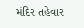મંદિર તહેવાર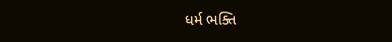ધર્મ ભક્તિ